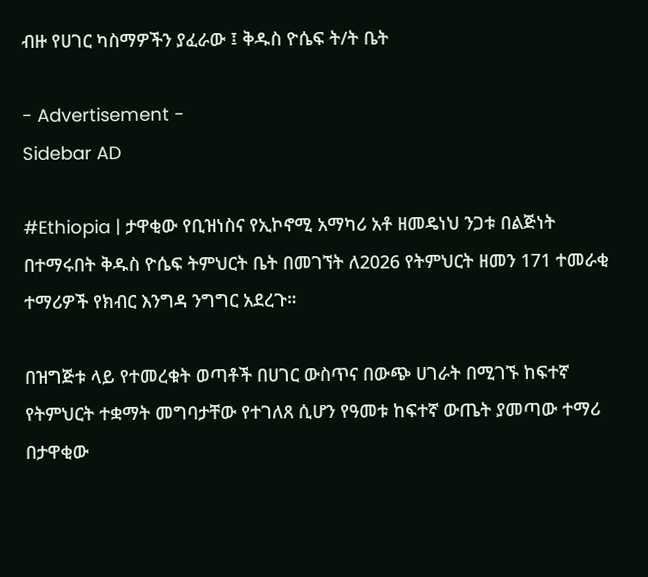ብዙ የሀገር ካስማዎችን ያፈራው ፤ ቅዱስ ዮሴፍ ት/ት ቤት

- Advertisement -
Sidebar AD

#Ethiopia | ታዋቂው የቢዝነስና የኢኮኖሚ አማካሪ አቶ ዘመዴነህ ንጋቱ በልጅነት በተማሩበት ቅዱስ ዮሴፍ ትምህርት ቤት በመገኘት ለ2026 የትምህርት ዘመን 171 ተመራቂ ተማሪዎች የክብር እንግዳ ንግግር አደረጉ።

በዝግጅቱ ላይ የተመረቁት ወጣቶች በሀገር ውስጥና በውጭ ሀገራት በሚገኙ ከፍተኛ የትምህርት ተቋማት መግባታቸው የተገለጸ ሲሆን የዓመቱ ከፍተኛ ውጤት ያመጣው ተማሪ በታዋቂው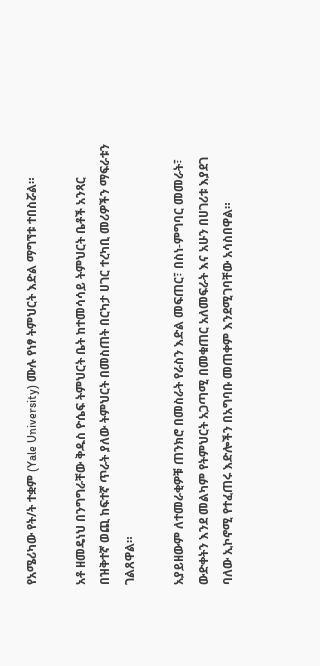የአሜሪካው የት/ት ተቋም (Yale University) ሙሉ የነፃ ትምህርት እድል ማግኘቱ ተበስሯል።

አቶ ዘመዴነህ በንግግራቸው ቅዱስ ዮሴፍ ትምህርት ቤት ከተመሳሳይ ትምህርት ቤቶች አንጻር በዝቅተኛ ወጪ ከፍተኛ ጥራት ያለው ትምህርት በመስጠት በርካታ ሀገር ተረካቢ መሪዎችን ማፍራቱን ገልጸዋል።

አያይዘውም ለተመራቂዎቹ ጠንክሮ በመስራት የራስን እድል መፍጠር፣ በስነ-ምግባር መመራት፣ ውድቀትን እንደ መልካም የትምህርት አጋጣሚ በመቁጠር አለመፍራት እና አሁን በሀገሪቱ እያደገ ባለው ኢኮኖሚ የተፈጠሩ እድሎችን በአግባቡ መጠቀም እንደሚገባቸው አሳስበዋል።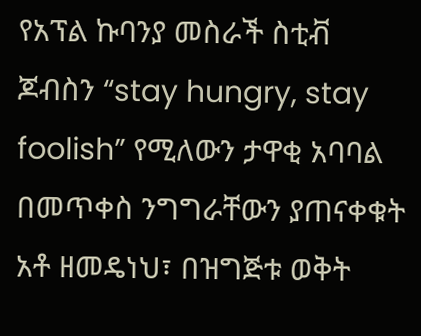የአፕል ኩባንያ መስራች ስቲቭ ጆብስን “stay hungry, stay foolish” የሚለውን ታዋቂ አባባል በመጥቀስ ንግግራቸውን ያጠናቀቁት አቶ ዘመዴነህ፣ በዝግጅቱ ወቅት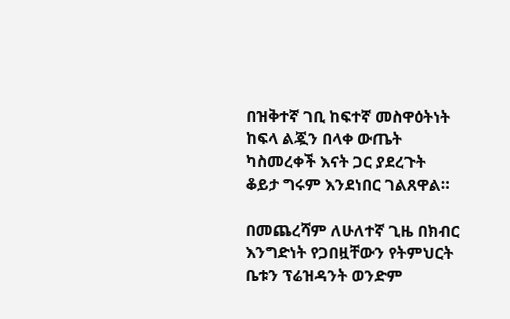በዝቅተኛ ገቢ ከፍተኛ መስዋዕትነት ከፍላ ልጇን በላቀ ውጤት ካስመረቀች እናት ጋር ያደረጉት ቆይታ ግሩም እንደነበር ገልጸዋል።

በመጨረሻም ለሁለተኛ ጊዜ በክብር እንግድነት የጋበዟቸውን የትምህርት ቤቱን ፕሬዝዳንት ወንድም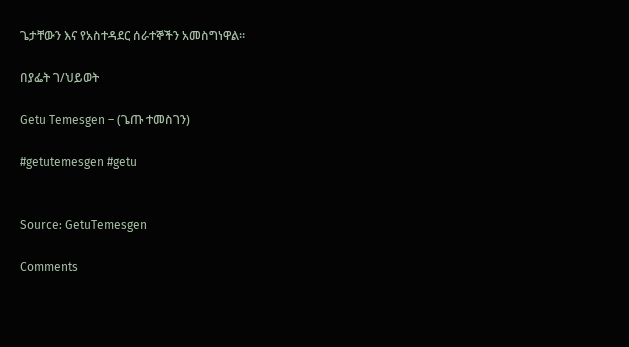ጌታቸውን እና የአስተዳደር ሰራተኞችን አመስግነዋል።

በያፌት ገ/ህይወት

Getu Temesgen – (ጌጡ ተመስገን)

#getutemesgen #getu


Source: GetuTemesgen

Comments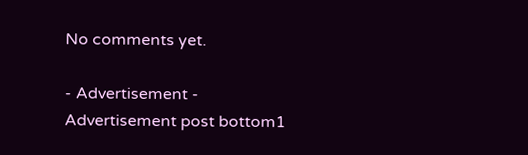No comments yet.

- Advertisement -
Advertisement post bottom1